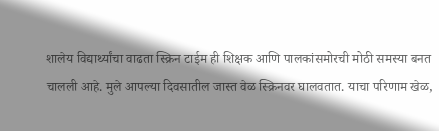शालेय विद्यार्थ्यांचा वाढता स्क्रिन टाईम ही शिक्षक आणि पालकांसमोरची मोठी समस्या बनत चालली आहे. मुले आपल्या दिवसातील जास्त वेळ स्क्रिनवर घालवतात. याचा परिणाम खेळ,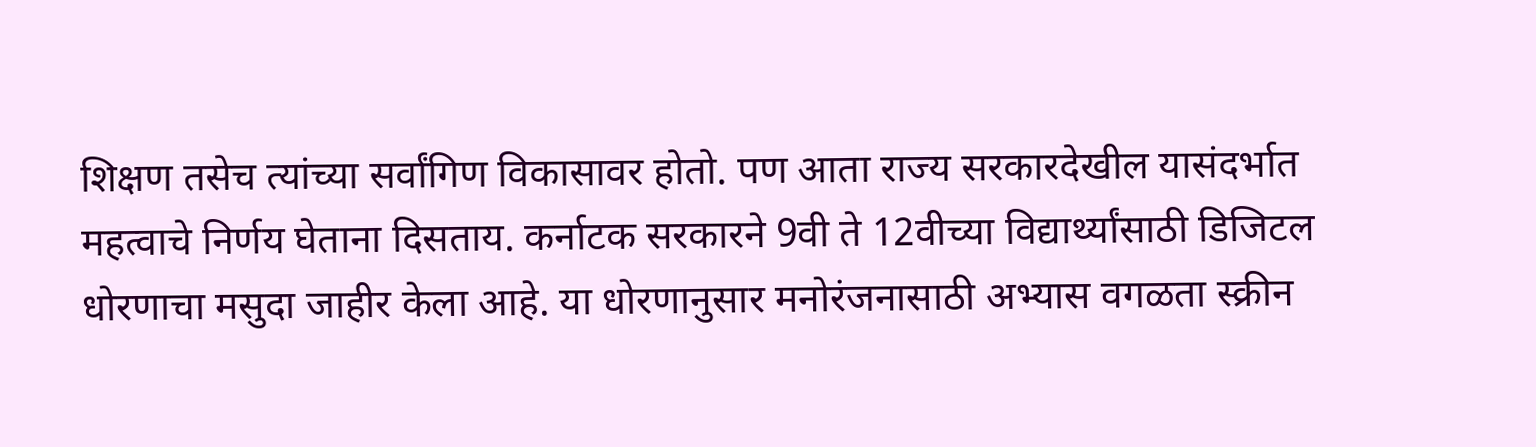शिक्षण तसेच त्यांच्या सर्वांगिण विकासावर होतो. पण आता राज्य सरकारदेखील यासंदर्भात महत्वाचे निर्णय घेताना दिसताय. कर्नाटक सरकारने 9वी ते 12वीच्या विद्यार्थ्यांसाठी डिजिटल धोरणाचा मसुदा जाहीर केला आहे. या धोरणानुसार मनोरंजनासाठी अभ्यास वगळता स्क्रीन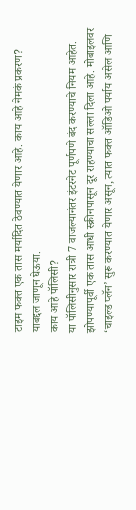टाइम फक्त एक तास मर्यादित ठेवण्यात येणार आहे. काय आहे नेमकं प्रकरण? याबद्दल जाणून घेऊया.
काय आहे पॉलिसी?
या पॉलिसीनुसार रात्री 7 वाजल्यानंतर इंटरनेट पूर्णपणे बंद करण्याचे नियम आहेत. झोपण्यापूर्वी एक तास आधी स्क्रीनपासून दूर राहण्याचा सल्ला दिला आहे. मोबाइलवर ‘चाइल्ड प्लॅन’ सुरू करण्यात येणार असून, त्यात फक्त ऑडिओ पर्याय असेल आणि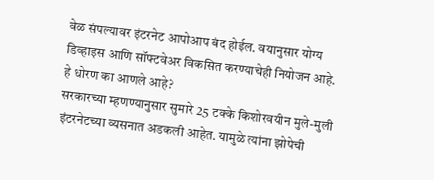वेळ संपल्यावर इंटरनेट आपोआप बंद होईल. वयानुसार योग्य डिव्हाइस आणि सॉफ्टवेअर विकसित करण्याचेही नियोजन आहे.
हे धोरण का आणले आहे?
सरकारच्या म्हणण्यानुसार सुमारे 25 टक्के किशोरवयीन मुले-मुली इंटरनेटच्या व्यसनात अडकली आहेत. यामुळे त्यांना झोपेची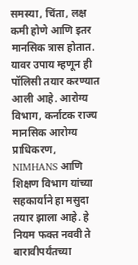समस्या, चिंता, लक्ष कमी होणे आणि इतर मानसिक त्रास होतात. यावर उपाय म्हणून ही पॉलिसी तयार करण्यात आली आहे. आरोग्य विभाग, कर्नाटक राज्य मानसिक आरोग्य प्राधिकरण, NIMHANS आणि शिक्षण विभाग यांच्या सहकार्याने हा मसुदा तयार झाला आहे. हे नियम फक्त नववी ते बारावीपर्यंतच्या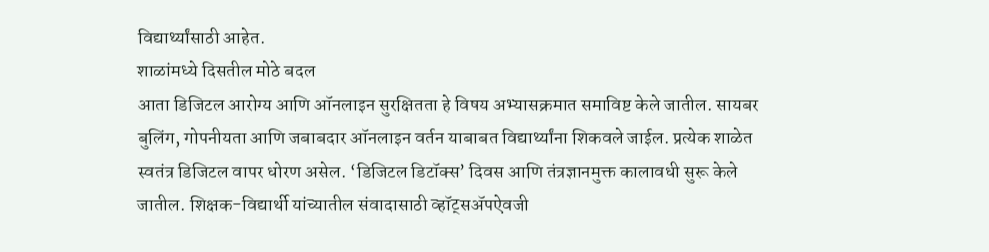विद्यार्थ्यांसाठी आहेत.
शाळांमध्ये दिसतील मोठे बदल
आता डिजिटल आरोग्य आणि ऑनलाइन सुरक्षितता हे विषय अभ्यासक्रमात समाविष्ट केले जातील. सायबर बुलिंग, गोपनीयता आणि जबाबदार ऑनलाइन वर्तन याबाबत विद्यार्थ्यांना शिकवले जाईल. प्रत्येक शाळेत स्वतंत्र डिजिटल वापर धोरण असेल. ‘डिजिटल डिटॉक्स’ दिवस आणि तंत्रज्ञानमुक्त कालावधी सुरू केले जातील. शिक्षक-विद्यार्थी यांच्यातील संवादासाठी व्हॉट्सॲपऐवजी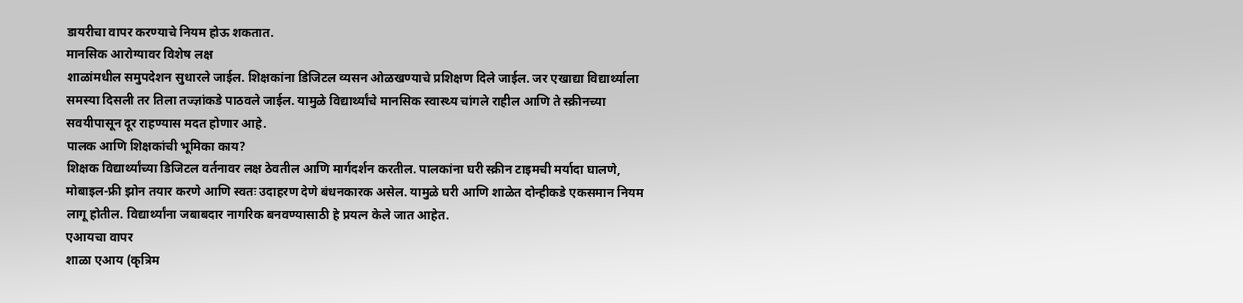डायरीचा वापर करण्याचे नियम होऊ शकतात.
मानसिक आरोग्यावर विशेष लक्ष
शाळांमधील समुपदेशन सुधारले जाईल. शिक्षकांना डिजिटल व्यसन ओळखण्याचे प्रशिक्षण दिले जाईल. जर एखाद्या विद्यार्थ्याला समस्या दिसली तर तिला तज्ज्ञांकडे पाठवले जाईल. यामुळे विद्यार्थ्यांचे मानसिक स्वास्थ्य चांगले राहील आणि ते स्क्रीनच्या सवयीपासून दूर राहण्यास मदत होणार आहे.
पालक आणि शिक्षकांची भूमिका काय?
शिक्षक विद्यार्थ्यांच्या डिजिटल वर्तनावर लक्ष ठेवतील आणि मार्गदर्शन करतील. पालकांना घरी स्क्रीन टाइमची मर्यादा घालणे, मोबाइल-फ्री झोन तयार करणे आणि स्वतः उदाहरण देणे बंधनकारक असेल. यामुळे घरी आणि शाळेत दोन्हीकडे एकसमान नियम लागू होतील. विद्यार्थ्यांना जबाबदार नागरिक बनवण्यासाठी हे प्रयत्न केले जात आहेत.
एआयचा वापर
शाळा एआय (कृत्रिम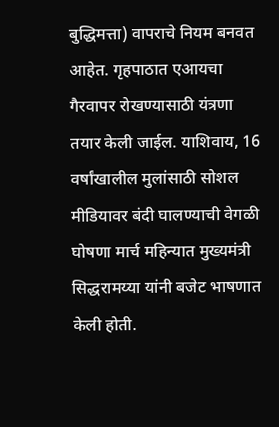बुद्धिमत्ता) वापराचे नियम बनवत आहेत. गृहपाठात एआयचा गैरवापर रोखण्यासाठी यंत्रणा तयार केली जाईल. याशिवाय, 16 वर्षांखालील मुलांसाठी सोशल मीडियावर बंदी घालण्याची वेगळी घोषणा मार्च महिन्यात मुख्यमंत्री सिद्धरामय्या यांनी बजेट भाषणात केली होती.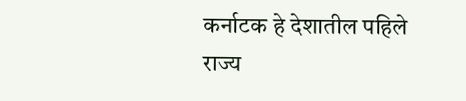कर्नाटक हे देशातील पहिले राज्य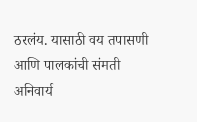ठरलंय. यासाठी वय तपासणी आणि पालकांची संमती अनिवार्य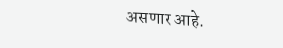असणार आहे.